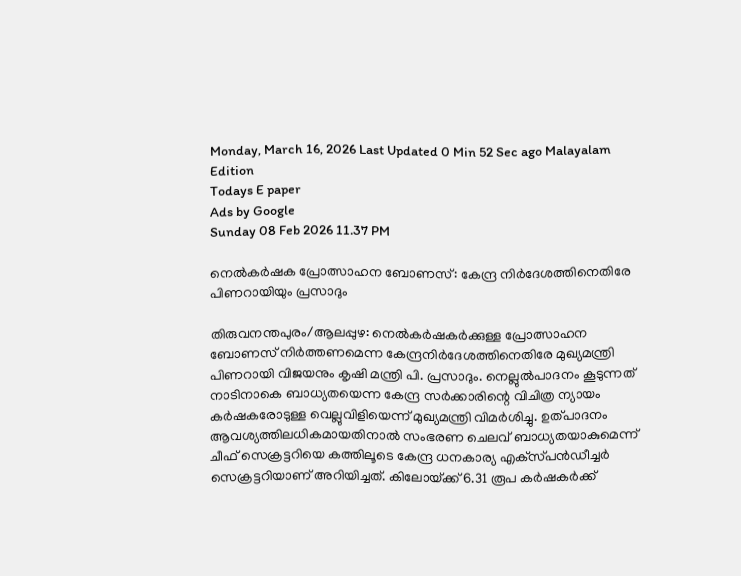Monday, March 16, 2026 Last Updated 0 Min 52 Sec ago Malayalam Edition
Todays E paper
Ads by Google
Sunday 08 Feb 2026 11.37 PM

നെല്‍കര്‍ഷക പ്രോത്സാഹന ബോണസ്‌: കേന്ദ്ര നിര്‍ദേശത്തിനെതിരേ പിണറായിയും പ്രസാദും

തിരുവനന്തപുരം/ആലപ്പുഴ: നെല്‍കര്‍ഷകര്‍ക്കുള്ള പ്രോത്സാഹന ബോണസ്‌ നിര്‍ത്തണമെന്ന കേന്ദ്രനിര്‍ദേശത്തിനെതിരേ മുഖ്യമന്ത്രി പിണറായി വിജയനും കൃഷി മന്ത്രി പി. പ്രസാദും. നെല്ലുല്‍പാദനം കൂടുന്നത്‌ നാടിനാകെ ബാധ്യതയെന്ന കേന്ദ്ര സര്‍ക്കാരിന്റെ വിചിത്ര ന്യായം കര്‍ഷകരോടുള്ള വെല്ലുവിളിയെന്ന്‌ മുഖ്യമന്ത്രി വിമര്‍ശിച്ചു. ഉത്‌പാദനം ആവശ്യത്തിലധികമായതിനാല്‍ സംഭരണ ചെലവ്‌ ബാധ്യതയാകുമെന്ന്‌ ചീഫ്‌ സെക്രട്ടറിയെ കത്തിലൂടെ കേന്ദ്ര ധനകാര്യ എക്‌സ്‌പന്‍ഡീച്ചര്‍ സെക്രട്ടറിയാണ്‌ അറിയിച്ചത്‌. കിലോയ്‌ക്ക്‌ 6.31 രൂപ കര്‍ഷകര്‍ക്ക്‌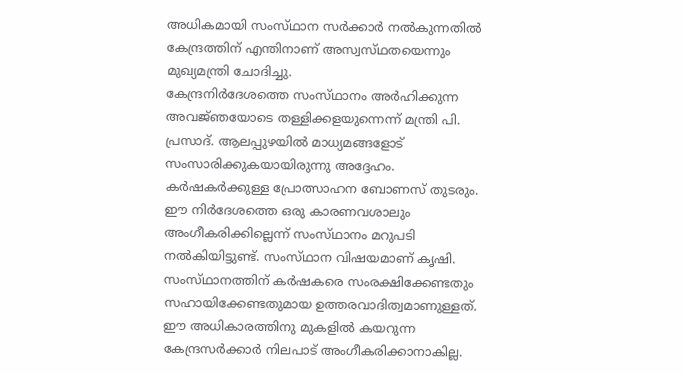അധികമായി സംസ്‌ഥാന സര്‍ക്കാര്‍ നല്‍കുന്നതില്‍ കേന്ദ്രത്തിന്‌ എന്തിനാണ്‌ അസ്വസ്‌ഥതയെന്നും മുഖ്യമന്ത്രി ചോദിച്ചു.
കേന്ദ്രനിര്‍ദേശത്തെ സംസ്‌ഥാനം അര്‍ഹിക്കുന്ന അവജ്‌ഞയോടെ തള്ളിക്കളയുന്നെന്ന്‌ മന്ത്രി പി. പ്രസാദ്‌. ആലപ്പുഴയില്‍ മാധ്യമങ്ങളോട്‌ സംസാരിക്കുകയായിരുന്നു അദ്ദേഹം. കര്‍ഷകര്‍ക്കുള്ള പ്രോത്സാഹന ബോണസ്‌ തുടരും. ഈ നിര്‍ദേശത്തെ ഒരു കാരണവശാലും അംഗീകരിക്കില്ലെന്ന്‌ സംസ്‌ഥാനം മറുപടി നല്‍കിയിട്ടുണ്ട്‌. സംസ്‌ഥാന വിഷയമാണ്‌ കൃഷി. സംസ്‌ഥാനത്തിന്‌ കര്‍ഷകരെ സംരക്ഷിക്കേണ്ടതും സഹായിക്കേണ്ടതുമായ ഉത്തരവാദിത്വമാണുള്ളത്‌. ഈ അധികാരത്തിനു മുകളില്‍ കയറുന്ന കേന്ദ്രസര്‍ക്കാര്‍ നിലപാട്‌ അംഗീകരിക്കാനാകില്ല.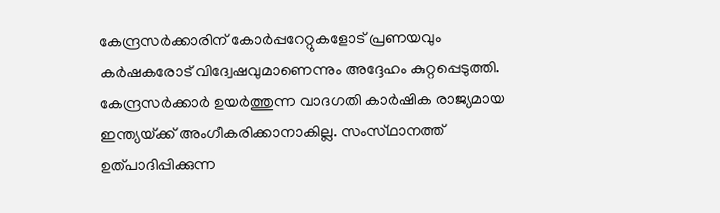കേന്ദ്രസര്‍ക്കാരിന്‌ കോര്‍പ്പറേറ്റുകളോട്‌ പ്രണയവും കര്‍ഷകരോട്‌ വിദ്വേഷവുമാണെന്നും അദ്ദേഹം കുറ്റപ്പെടുത്തി.
കേന്ദ്രസര്‍ക്കാര്‍ ഉയര്‍ത്തുന്ന വാദഗതി കാര്‍ഷിക രാജ്യമായ ഇന്ത്യയ്‌ക്ക്‌ അംഗീകരിക്കാനാകില്ല. സംസ്‌ഥാനത്ത്‌ ഉത്‌പാദിപ്പിക്കുന്ന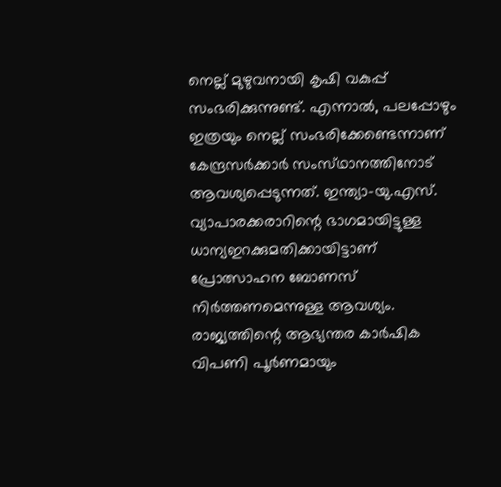നെല്ല്‌ മുഴുവനായി കൃഷി വകുപ്പ്‌ സംഭരിക്കുന്നുണ്ട്‌. എന്നാല്‍, പലപ്പോഴും ഇത്രയും നെല്ല്‌ സംഭരിക്കേണ്ടെന്നാണ്‌ കേന്ദ്രസര്‍ക്കാര്‍ സംസ്‌ഥാനത്തിനോട്‌ ആവശ്യപ്പെടുന്നത്‌. ഇന്ത്യാ-യു.എസ്‌. വ്യാപാരക്കരാറിന്റെ ഭാഗമായിട്ടുള്ള ധാന്യഇറക്കുമതിക്കായിട്ടാണ്‌ പ്രോത്സാഹന ബോണസ്‌ നിര്‍ത്തണമെന്നുള്ള ആവശ്യം. രാജ്യത്തിന്റെ ആഭ്യന്തര കാര്‍ഷിക വിപണി പൂര്‍ണമായും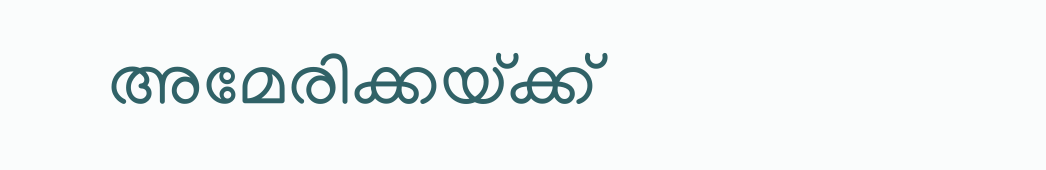അമേരിക്കയ്‌ക്ക്‌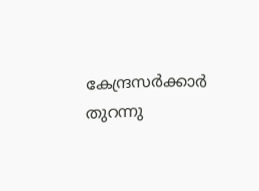കേന്ദ്രസര്‍ക്കാര്‍ തുറന്നു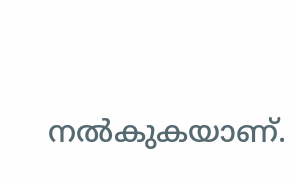നല്‍കുകയാണ്‌.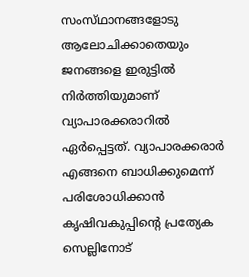സംസ്‌ഥാനങ്ങളോടു ആലോചിക്കാതെയും ജനങ്ങളെ ഇരുട്ടില്‍ നിര്‍ത്തിയുമാണ്‌ വ്യാപാരക്കരാറില്‍ ഏര്‍പ്പെട്ടത്‌. വ്യാപാരക്കരാര്‍ എങ്ങനെ ബാധിക്കുമെന്ന്‌ പരിശോധിക്കാന്‍ കൃഷിവകുപ്പിന്റെ പ്രത്യേക സെല്ലിനോട്‌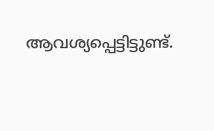ആവശ്യപ്പെട്ടിട്ടുണ്ട്‌.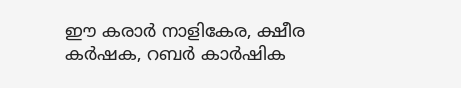ഈ കരാര്‍ നാളികേര, ക്ഷീര കര്‍ഷക, റബര്‍ കാര്‍ഷിക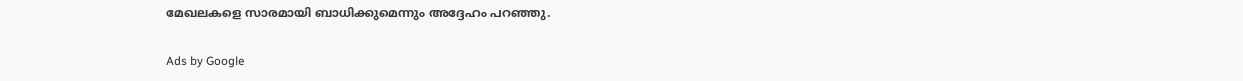മേഖലകളെ സാരമായി ബാധിക്കുമെന്നും അദ്ദേഹം പറഞ്ഞു.

Ads by Google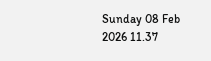Sunday 08 Feb 2026 11.37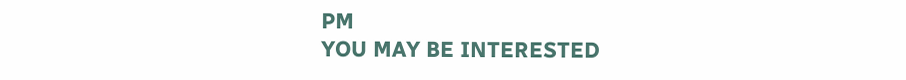PM
YOU MAY BE INTERESTED